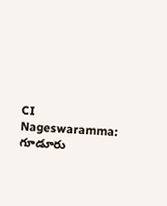CI Nageswaramma: గూడూరు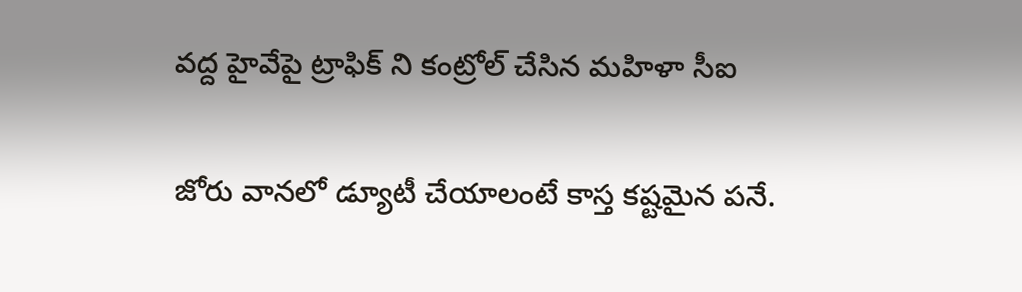వద్ద హైవేపై ట్రాఫిక్ ని కంట్రోల్ చేసిన మహిళా సీఐ

జోరు వానలో డ్యూటీ చేయాలంటే కాస్త కష్టమైన పనే.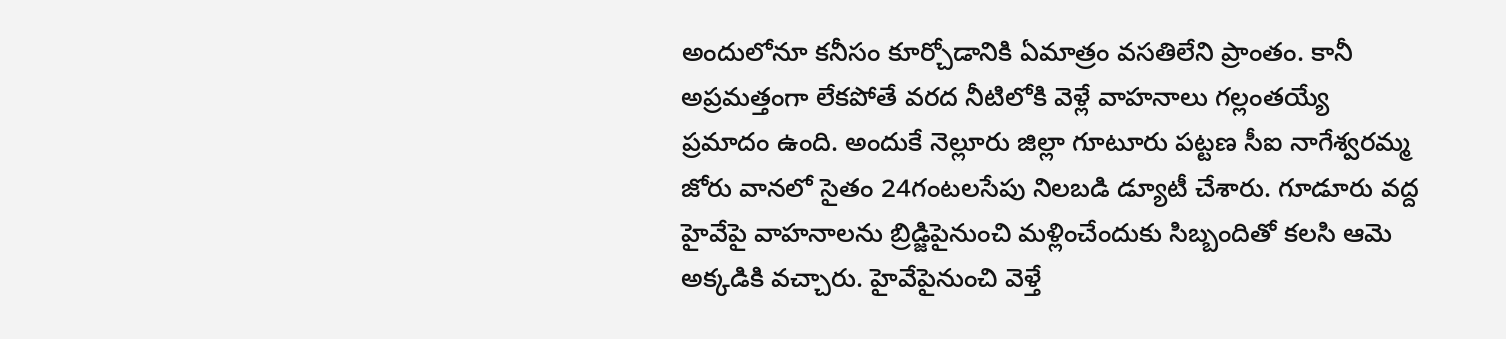అందులోనూ కనీసం కూర్చోడానికి ఏమాత్రం వసతిలేని ప్రాంతం. కానీ అప్రమత్తంగా లేకపోతే వరద నీటిలోకి వెళ్లే వాహనాలు గల్లంతయ్యే ప్రమాదం ఉంది. అందుకే నెల్లూరు జిల్లా గూటూరు పట్టణ సీఐ నాగేశ్వరమ్మ జోరు వానలో సైతం 24గంటలసేపు నిలబడి డ్యూటీ చేశారు. గూడూరు వద్ద హైవేపై వాహనాలను బ్రిడ్జిపైనుంచి మళ్లించేందుకు సిబ్బందితో కలసి ఆమె అక్కడికి వచ్చారు. హైవేపైనుంచి వెళ్తే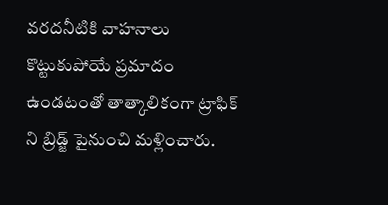వరదనీటికి వాహనాలు కొట్టుకుపోయే ప్రమాదం ఉండటంతో తాత్కాలికంగా ట్రాఫిక్ ని బ్రిడ్జ్ పైనుంచి మళ్లించారు.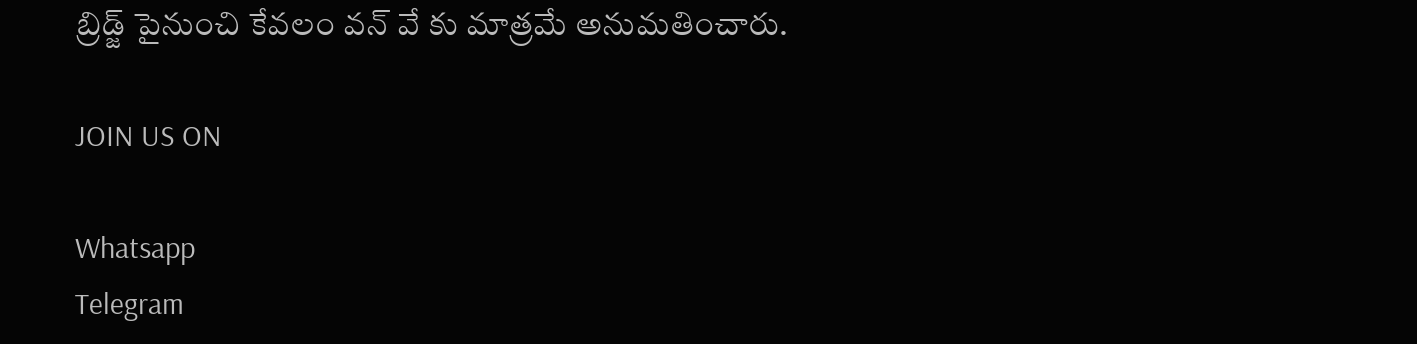బ్రిడ్జ్ పైనుంచి కేవలం వన్ వే కు మాత్రమే అనుమతించారు.

JOIN US ON

Whatsapp
Telegram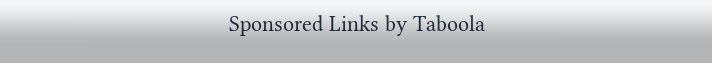Sponsored Links by Taboola